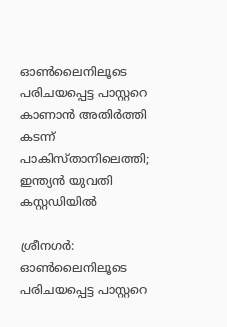ഓണ്‍ലൈനിലൂടെ പരിചയപ്പെട്ട പാസ്റ്ററെ കാണാന്‍ അതിര്‍ത്തി കടന്ന് പാകിസ്താനിലെത്തി; ഇന്ത്യന്‍ യുവതി കസ്റ്റഡിയില്‍

ശ്രീനഗര്‍: ഓണ്‍ലൈനിലൂടെ പരിചയപ്പെട്ട പാസ്റ്ററെ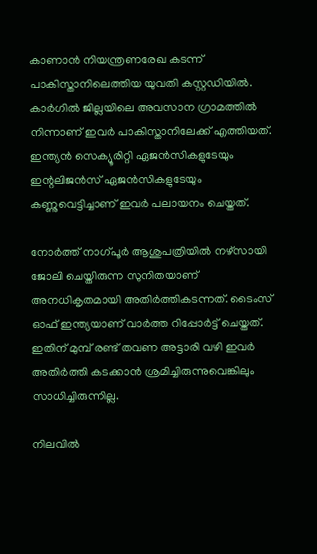കാണാന്‍ നിയന്ത്രണരേഖ കടന്ന് പാകിസ്താനിലെത്തിയ യുവതി കസ്റ്റഡിയില്‍. കാര്‍ഗില്‍ ജില്ലയിലെ അവസാന ഗ്രാമത്തില്‍ നിന്നാണ് ഇവര്‍ പാകിസ്താനിലേക്ക് എത്തിയത്. ഇന്ത്യന്‍ സെക്യൂരിറ്റി ഏജന്‍സികളുടേയും ഇന്റലിജന്‍സ് ഏജന്‍സികളുടേയും കണ്ണുവെട്ടിച്ചാണ് ഇവര്‍ പലായനം ചെയ്തത്.

നോര്‍ത്ത് നാഗ്പൂര്‍ ആശുപത്രിയില്‍ നഴ്‌സായി ജോലി ചെയ്തിരുന്ന സുനിതയാണ് അനധികൃതമായി അതിര്‍ത്തികടന്നത്. ടൈംസ് ഓഫ് ഇന്ത്യയാണ് വാര്‍ത്ത റിപ്പോര്‍ട്ട് ചെയ്തത്. ഇതിന് മുമ്പ് രണ്ട് തവണ അട്ടാരി വഴി ഇവര്‍ അതിര്‍ത്തി കടക്കാന്‍ ശ്രമിച്ചിരുന്നുവെങ്കിലും സാധിച്ചിരുന്നില്ല.

നിലവില്‍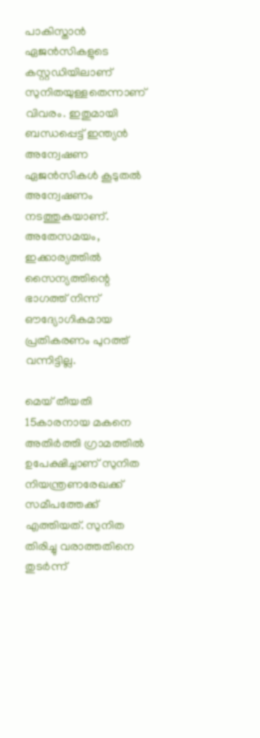പാകിസ്താന്‍ ഏജന്‍സികളുടെ കസ്റ്റഡിയിലാണ് സുനിതയുള്ളതെന്നാണ് വിവരം. ഇതുമായി ബന്ധപ്പെട്ട് ഇന്ത്യന്‍ അന്വേഷണ ഏജന്‍സികള്‍ കൂടുതല്‍ അന്വേഷണം നടത്തുകയാണ്. അതേസമയം, ഇക്കാര്യത്തില്‍ സൈന്യത്തിന്റെ ഭാഗത്ത് നിന്ന് ഔദ്യോഗികമായ പ്രതികരണം പുറത്ത് വന്നിട്ടില്ല.

മെയ് തീയതി 15കാരനായ മകനെ അതിര്‍ത്തി ഗ്രാമത്തില്‍ ഉപേക്ഷിച്ചാണ് സുനിത നിയന്ത്രണരേഖക്ക് സമീപത്തേക്ക് എത്തിയത്. സുനിത തിരിച്ചു വരാത്തതിനെ തുടര്‍ന്ന്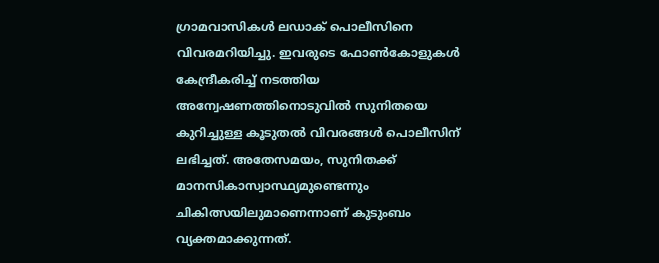ഗ്രാമവാസികള്‍ ലഡാക് പൊലീസിനെ വിവരമറിയിച്ചു. ഇവരുടെ ഫോണ്‍കോളുകള്‍ കേന്ദ്രീകരിച്ച് നടത്തിയ അന്വേഷണത്തിനൊടുവില്‍ സുനിതയെ കുറിച്ചുള്ള കൂടുതല്‍ വിവരങ്ങള്‍ പൊലീസിന് ലഭിച്ചത്. അതേസമയം, സുനിതക്ക് മാനസികാസ്വാസ്ഥ്യമുണ്ടെന്നും ചികിത്സയിലുമാണെന്നാണ് കുടുംബം വ്യക്തമാക്കുന്നത്.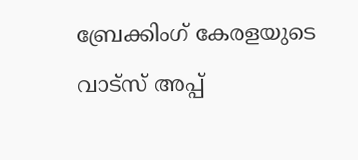ബ്രേക്കിംഗ് കേരളയുടെ വാട്സ് അപ്പ്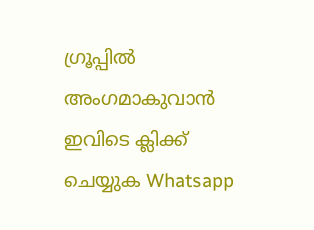ഗ്രൂപ്പിൽ അംഗമാകുവാൻ ഇവിടെ ക്ലിക്ക് ചെയ്യുക Whatsapp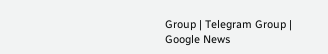Group | Telegram Group | Google News